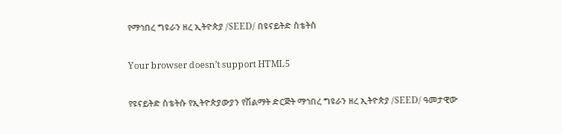የማኅበረ ግዩራን ዘረ ኢትዮጵያ /SEED/ በዩናይትድ ስቴትስ

Your browser doesn’t support HTML5

የዩናይትድ ስቴትሱ የኢትዮጵያውያን የሽልማት ድርጅት ማኅበረ ግዩራን ዘረ ኢትዮጵያ /SEED/ ዓመታዊው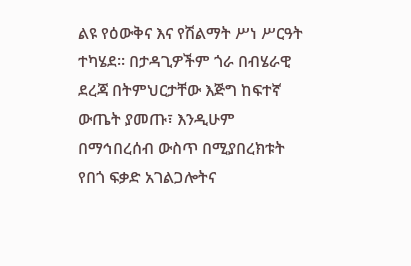ልዩ የዕውቅና እና የሽልማት ሥነ ሥርዓት ተካሄደ። በታዳጊዎችም ጎራ በብሄራዊ ደረጃ በትምህርታቸው እጅግ ከፍተኛ ውጤት ያመጡ፣ እንዲሁም በማኅበረሰብ ውስጥ በሚያበረክቱት የበጎ ፍቃድ አገልጋሎትና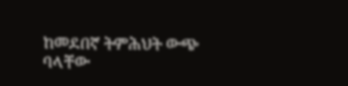ከመደበኛ ትምሕህት ውጭ ባላቸው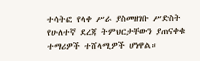ተሳትፎ የላቀ ሥራ ያስመዘገቡ ሥድስት የሁለተኛ ደረጃ ትምህርታቸውን ያጠናቀቁ ተማሪዎች ተሸላሚዎች ሆነዋል።